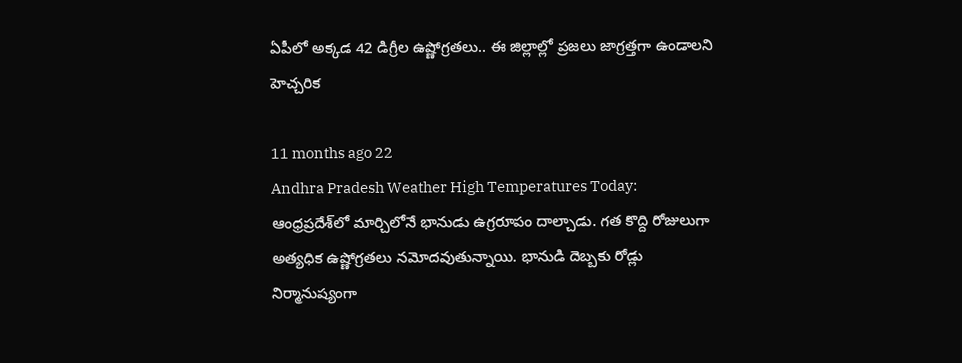ఏపీలో అక్కడ 42 డిగ్రీల ఉష్ణోగ్రతలు.. ఈ జిల్లాల్లో ప్రజలు జాగ్రత్తగా ఉండాలని హెచ్చరిక

11 months ago 22
Andhra Pradesh Weather High Temperatures Today: ఆంధ్రప్రదేశ్‌లో మార్చిలోనే భానుడు ఉగ్రరూపం దాల్చాడు. గత కొద్ది రోజులుగా అత్యధిక ఉష్ణోగ్రతలు నమోదవుతున్నాయి. భానుడి దెబ్బకు రోడ్లు నిర్మానుష్యంగా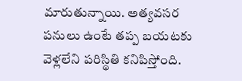మారుతున్నాయి. అత్యవసర పనులు ఉంటే తప్ప బయటకు వెళ్లలేని పరిస్థితి కనిపిస్తోంది.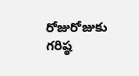రోజురోజుకు గరిష్ఠ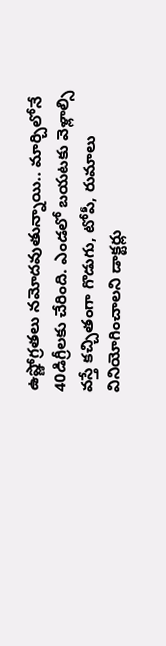ఉష్ణోగ్రతలు నమోదవుతున్నాయి.. మార్చిలోనే 40డిగ్రీలకు చేరింది. ఎండలో బయటకు వెళ్లాల్సి వస్తే కచ్చితంగా గొడుగు, టోపీ, రుమాలు వినియోగించాలని డాక్టర్లు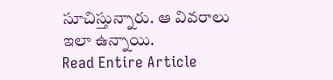సూచిస్తున్నారు. ఆ వివరాలు ఇలా ఉన్నాయి.
Read Entire Article